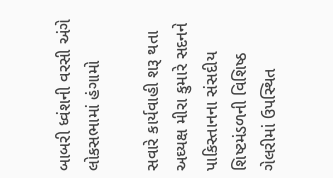બાબરી ધ્વંશની વરસી અંગે લોકસભામાં હંગામો

સવારે કાર્યવાહી શરૂ થતા અઘ્યક્ષ મીરા કુમારે સદનને પાકિસ્તાનના સંસદીય શિષ્ટમંડળની વિશિષ્ઠ ગેલરીમાં ઉપસ્થિત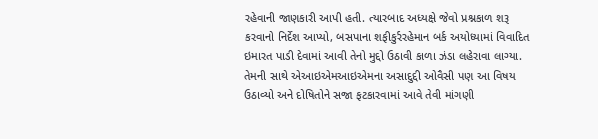રહેવાની જાણકારી આપી હતી. ત્યારબાદ અધ્યક્ષે જેવો પ્રશ્નકાળ શરૂ કરવાનો નિર્દેશ આપ્યો, બસપાના શફીકુર્રરહેમાન બર્ક અયોધ્યામાં વિવાદિત ઇમારત પાડી દેવામાં આવી તેનો મુદ્દો ઉઠાવી કાળા ઝંડા લહેરાવા લાગ્યા. તેમની સાથે એઆઇએમઆઇએમના અસાદુદ્દી ઓવૈસી પણ આ વિષય ઉઠાવ્યો અને દોષિતોને સજા ફટકારવામાં આવે તેવી માંગણી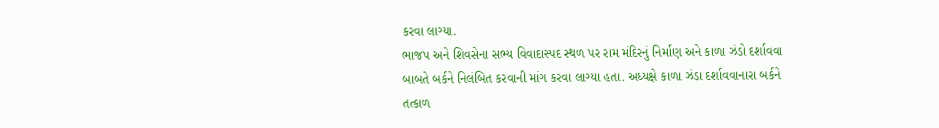કરવા લાગ્યા.
ભાજપ અને શિવસેના સભ્ય વિવાદાસ્પદ સ્થળ પર રામ મંદિરનું નિર્માણ અને કાળા ઝંડો દર્શાવવા બાબતે બર્કને નિલંબિત કરવાની માંગ કરવા લાગ્યા હતા. અધ્યક્ષે કાળા ઝંડા દર્શાવવાનારા બર્કને તત્કાળ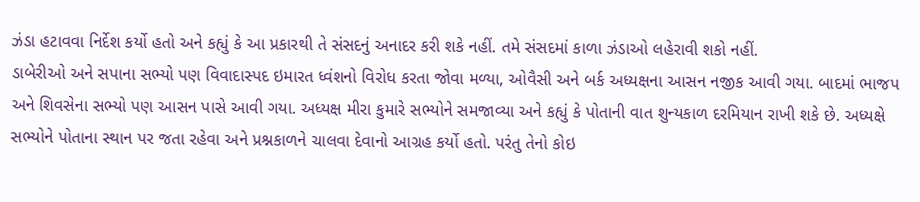ઝંડા હટાવવા નિર્દેશ કર્યો હતો અને કહ્યું કે આ પ્રકારથી તે સંસદનું અનાદર કરી શકે નહીં. તમે સંસદમાં કાળા ઝંડાઓ લહેરાવી શકો નહીં.
ડાબેરીઓ અને સપાના સભ્યો પણ વિવાદાસ્પદ ઇમારત ધ્વંશનો વિરોધ કરતા જોવા મળ્યા, ઓવૈસી અને બર્ક અધ્યક્ષના આસન નજીક આવી ગયા. બાદમાં ભાજપ અને શિવસેના સભ્યો પણ આસન પાસે આવી ગયા. અધ્યક્ષ મીરા કુમારે સભ્યોને સમજાવ્યા અને કહ્યું કે પોતાની વાત શુન્યકાળ દરમિયાન રાખી શકે છે. અધ્યક્ષે સભ્યોને પોતાના સ્થાન પર જતા રહેવા અને પ્રશ્નકાળને ચાલવા દેવાનો આગ્રહ કર્યો હતો. પરંતુ તેનો કોઇ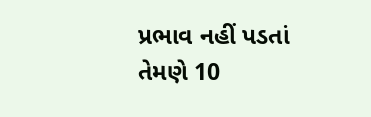પ્રભાવ નહીં પડતાં તેમણે 10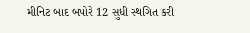મીનિટ બાદ બપોરે 12 સુધી સ્થગિત કરી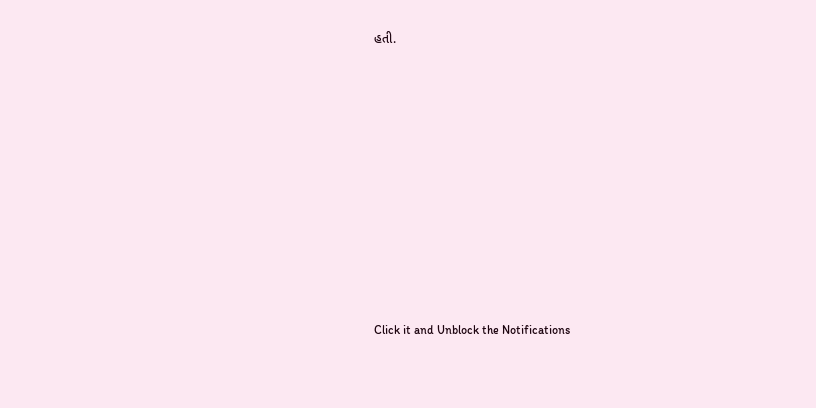હતી.












Click it and Unblock the Notifications